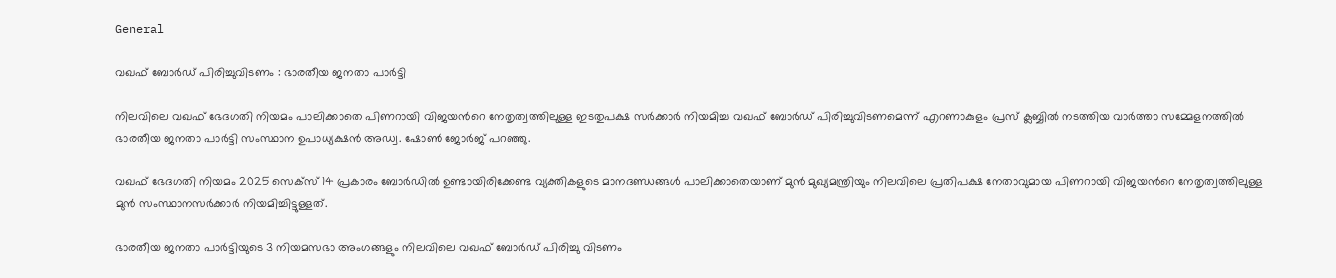General

വഖഫ് ബോർഡ് പിരിച്ചുവിടണം : ഭാരതീയ ജനതാ പാർട്ടി

നിലവിലെ വഖഫ് ഭേദഗതി നിയമം പാലിക്കാതെ പിണറായി വിജയൻറെ നേതൃത്വത്തിലുള്ള ഇടതുപക്ഷ സർക്കാർ നിയമിച്ച വഖഫ് ബോർഡ് പിരിച്ചുവിടണമെന്ന് എറണാകുളം പ്രസ് ക്ലബ്ബിൽ നടത്തിയ വാർത്താ സമ്മേളനത്തിൽ ഭാരതീയ ജനതാ പാർട്ടി സംസ്ഥാന ഉപാധ്യക്ഷൻ അഡ്വ. ഷോൺ ജോർജ് പറഞ്ഞു.

വഖഫ് ഭേദഗതി നിയമം 2025 സെക്സ് 14 പ്രകാരം ബോർഡിൽ ഉണ്ടായിരിക്കേണ്ട വ്യക്തികളുടെ മാനദണ്ഡങ്ങൾ പാലിക്കാതെയാണ് മുൻ മുഖ്യമന്ത്രിയും നിലവിലെ പ്രതിപക്ഷ നേതാവുമായ പിണറായി വിജയൻറെ നേതൃത്വത്തിലുള്ള മുൻ സംസ്ഥാനസർക്കാർ നിയമിച്ചിട്ടുള്ളത്.

ഭാരതീയ ജനതാ പാർട്ടിയുടെ 3 നിയമസഭാ അംഗങ്ങളും നിലവിലെ വഖഫ് ബോർഡ് പിരിച്ചു വിടണം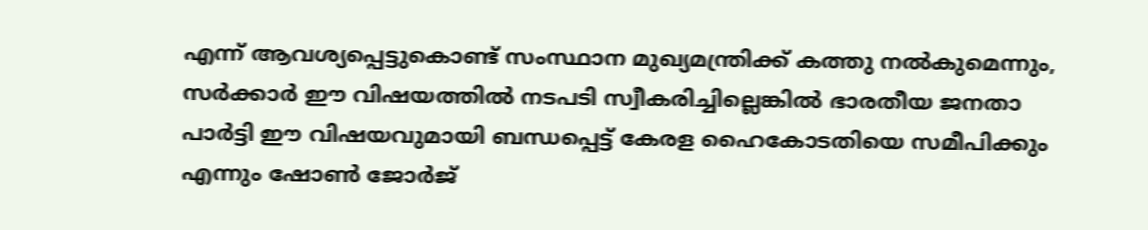എന്ന് ആവശ്യപ്പെട്ടുകൊണ്ട് സംസ്ഥാന മുഖ്യമന്ത്രിക്ക് കത്തു നൽകുമെന്നും, സർക്കാർ ഈ വിഷയത്തിൽ നടപടി സ്വീകരിച്ചില്ലെങ്കിൽ ഭാരതീയ ജനതാ പാർട്ടി ഈ വിഷയവുമായി ബന്ധപ്പെട്ട് കേരള ഹൈകോടതിയെ സമീപിക്കും എന്നും ഷോൺ ജോർജ്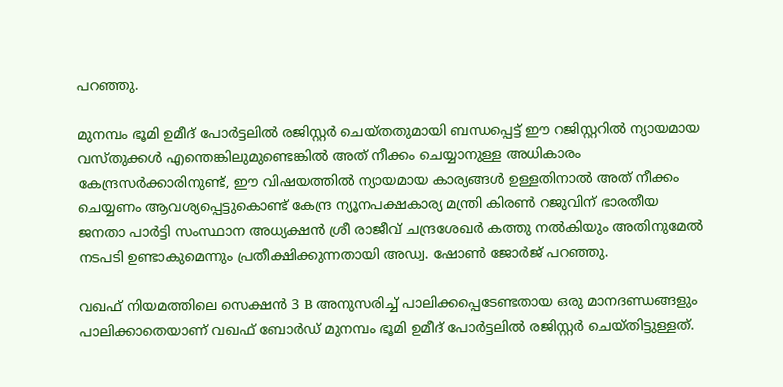പറഞ്ഞു.

മുനമ്പം ഭൂമി ഉമീദ് പോർട്ടലിൽ രജിസ്റ്റർ ചെയ്തതുമായി ബന്ധപ്പെട്ട് ഈ റജിസ്റ്ററിൽ ന്യായമായ വസ്തുക്കൾ എന്തെങ്കിലുമുണ്ടെങ്കിൽ അത് നീക്കം ചെയ്യാനുള്ള അധികാരം കേന്ദ്രസർക്കാരിനുണ്ട്, ഈ വിഷയത്തിൽ ന്യായമായ കാര്യങ്ങൾ ഉള്ളതിനാൽ അത് നീക്കം ചെയ്യണം ആവശ്യപ്പെട്ടുകൊണ്ട് കേന്ദ്ര ന്യൂനപക്ഷകാര്യ മന്ത്രി കിരൺ റജുവിന് ഭാരതീയ ജനതാ പാർട്ടി സംസ്ഥാന അധ്യക്ഷൻ ശ്രീ രാജീവ് ചന്ദ്രശേഖർ കത്തു നൽകിയും അതിനുമേൽ നടപടി ഉണ്ടാകുമെന്നും പ്രതീക്ഷിക്കുന്നതായി അഡ്വ. ഷോൺ ജോർജ് പറഞ്ഞു.

വഖഫ് നിയമത്തിലെ സെക്ഷൻ 3 B അനുസരിച്ച് പാലിക്കപ്പെടേണ്ടതായ ഒരു മാനദണ്ഡങ്ങളും പാലിക്കാതെയാണ് വഖഫ് ബോർഡ് മുനമ്പം ഭൂമി ഉമീദ് പോർട്ടലിൽ രജിസ്റ്റർ ചെയ്തിട്ടുള്ളത്.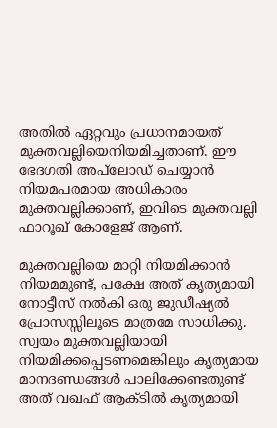അതിൽ ഏറ്റവും പ്രധാനമായത് മുക്തവല്ലിയെനിയമിച്ചതാണ്. ഈ ഭേദഗതി അപ്‌ലോഡ് ചെയ്യാൻ നിയമപരമായ അധികാരം മുക്തവല്ലിക്കാണ്, ഇവിടെ മുക്തവല്ലി ഫാറൂഖ് കോളേജ് ആണ്.

മുക്തവല്ലിയെ മാറ്റി നിയമിക്കാൻ നിയമമുണ്ട്, പക്ഷേ അത് കൃത്യമായി നോട്ടീസ് നൽകി ഒരു ജുഡീഷ്യൽ പ്രോസസ്സിലൂടെ മാത്രമേ സാധിക്കു. സ്വയം മുക്തവല്ലിയായി നിയമിക്കപ്പെടണമെങ്കിലും കൃത്യമായ മാനദണ്ഡങ്ങൾ പാലിക്കേണ്ടതുണ്ട് അത് വഖഫ് ആക്ടിൽ കൃത്യമായി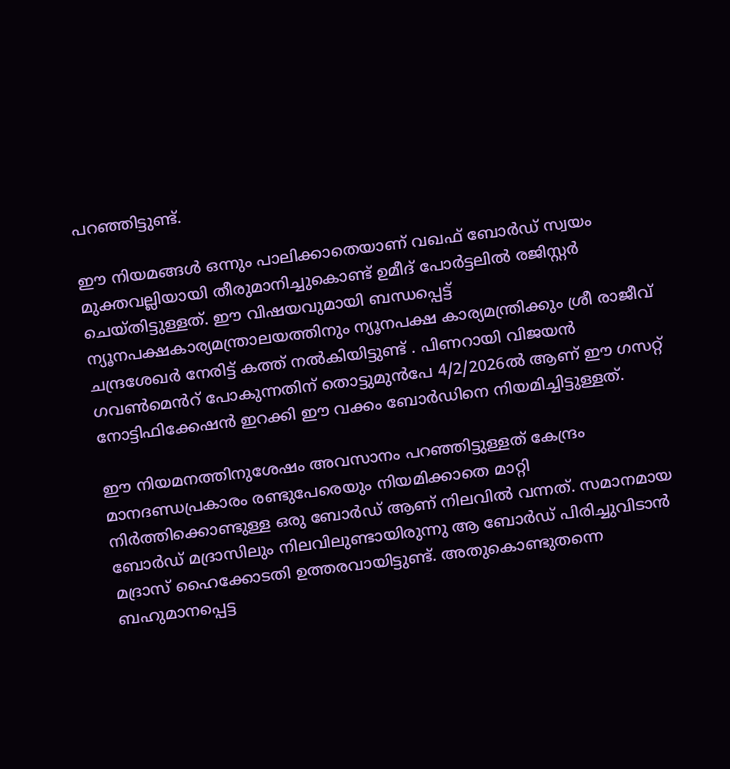പറഞ്ഞിട്ടുണ്ട്.

ഈ നിയമങ്ങൾ ഒന്നും പാലിക്കാതെയാണ് വഖഫ് ബോർഡ് സ്വയം മുക്തവല്ലിയായി തീരുമാനിച്ചുകൊണ്ട് ഉമീദ് പോർട്ടലിൽ രജിസ്റ്റർ ചെയ്തിട്ടുള്ളത്. ഈ വിഷയവുമായി ബന്ധപ്പെട്ട് ന്യൂനപക്ഷകാര്യമന്ത്രാലയത്തിനും ന്യൂനപക്ഷ കാര്യമന്ത്രിക്കും ശ്രീ രാജീവ് ചന്ദ്രശേഖർ നേരിട്ട് കത്ത് നൽകിയിട്ടുണ്ട് . പിണറായി വിജയൻ ഗവൺമെൻറ് പോകുന്നതിന് തൊട്ടുമുൻപേ 4/2/2026ൽ ആണ് ഈ ഗസറ്റ് നോട്ടിഫിക്കേഷൻ ഇറക്കി ഈ വക്കം ബോർഡിനെ നിയമിച്ചിട്ടുള്ളത്.

ഈ നിയമനത്തിനുശേഷം അവസാനം പറഞ്ഞിട്ടുള്ളത് കേന്ദ്രം മാനദണ്ഡപ്രകാരം രണ്ടുപേരെയും നിയമിക്കാതെ മാറ്റി നിർത്തിക്കൊണ്ടുള്ള ഒരു ബോർഡ് ആണ് നിലവിൽ വന്നത്. സമാനമായ ബോർഡ് മദ്രാസിലും നിലവിലുണ്ടായിരുന്നു ആ ബോർഡ് പിരിച്ചുവിടാൻ മദ്രാസ് ഹൈക്കോടതി ഉത്തരവായിട്ടുണ്ട്. അതുകൊണ്ടുതന്നെ ബഹുമാനപ്പെട്ട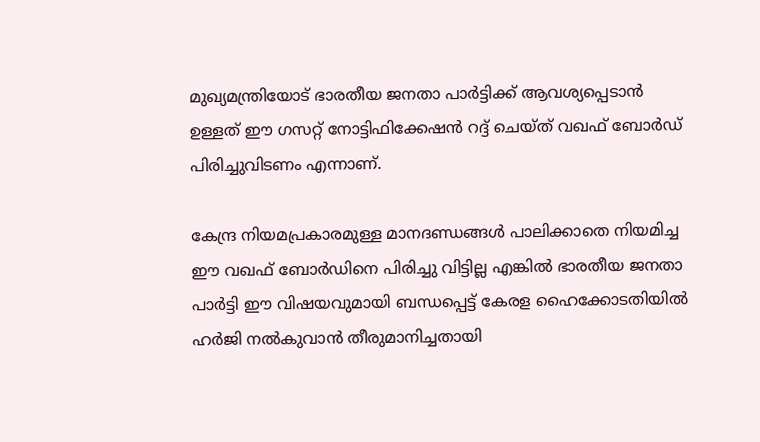മുഖ്യമന്ത്രിയോട് ഭാരതീയ ജനതാ പാർട്ടിക്ക് ആവശ്യപ്പെടാൻ ഉള്ളത് ഈ ഗസറ്റ് നോട്ടിഫിക്കേഷൻ റദ്ദ് ചെയ്ത് വഖഫ് ബോർഡ് പിരിച്ചുവിടണം എന്നാണ്.

കേന്ദ്ര നിയമപ്രകാരമുള്ള മാനദണ്ഡങ്ങൾ പാലിക്കാതെ നിയമിച്ച ഈ വഖഫ് ബോർഡിനെ പിരിച്ചു വിട്ടില്ല എങ്കിൽ ഭാരതീയ ജനതാ പാർട്ടി ഈ വിഷയവുമായി ബന്ധപ്പെട്ട് കേരള ഹൈക്കോടതിയിൽ ഹർജി നൽകുവാൻ തീരുമാനിച്ചതായി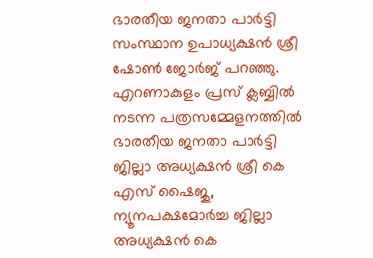ഭാരതീയ ജനതാ പാർട്ടി സംസ്ഥാന ഉപാധ്യക്ഷൻ ശ്രീ ഷോൺ ജോർജ് പറഞ്ഞു. എറണാകുളം പ്രസ് ക്ലബ്ബിൽ നടന്ന പത്രസമ്മേളനത്തിൽ ഭാരതീയ ജനതാ പാർട്ടി ജില്ലാ അധ്യക്ഷൻ ശ്രീ കെ എസ് ഷൈജു, ന്യൂനപക്ഷമോർച്ച ജില്ലാ അധ്യക്ഷൻ കെ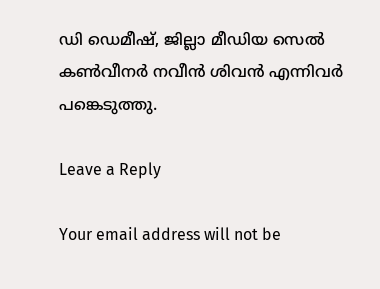ഡി ഡെമീഷ്, ജില്ലാ മീഡിയ സെൽ കൺവീനർ നവീൻ ശിവൻ എന്നിവർ പങ്കെടുത്തു.

Leave a Reply

Your email address will not be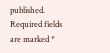published. Required fields are marked *